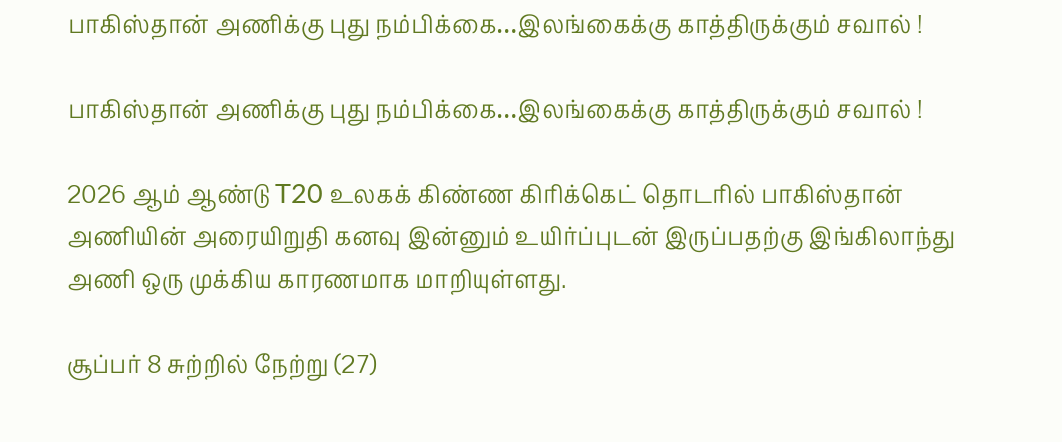பாகிஸ்தான் அணிக்கு புது நம்பிக்கை…இலங்கைக்கு காத்திருக்கும் சவால் !

பாகிஸ்தான் அணிக்கு புது நம்பிக்கை…இலங்கைக்கு காத்திருக்கும் சவால் !

2026 ஆம் ஆண்டு T20 உலகக் கிண்ண கிரிக்கெட் தொடரில் பாகிஸ்தான் அணியின் அரையிறுதி கனவு இன்னும் உயிர்ப்புடன் இருப்பதற்கு இங்கிலாந்து அணி ஒரு முக்கிய காரணமாக மாறியுள்ளது.

சூப்பர் 8 சுற்றில் நேற்று (27)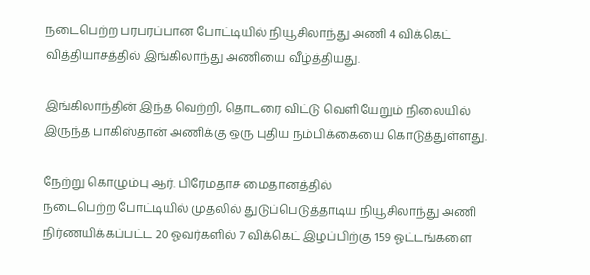நடைபெற்ற பரபரப்பான போட்டியில் நியூசிலாந்து அணி 4 விக்கெட் வித்தியாசத்தில் இங்கிலாந்து அணியை வீழ்த்தியது.

இங்கிலாந்தின் இந்த வெற்றி, தொடரை விட்டு வெளியேறும் நிலையில் இருந்த பாகிஸ்தான் அணிக்கு ஒரு புதிய நம்பிக்கையை கொடுத்துள்ளது.

நேற்று கொழும்பு ஆர். பிரேமதாச மைதானத்தில்
நடைபெற்ற போட்டியில் முதலில் துடுப்பெடுத்தாடிய நியூசிலாந்து அணி நிர்ணயிக்கப்பட்ட 20 ஓவர்களில் 7 விக்கெட் இழப்பிற்கு 159 ஓட்டங்களை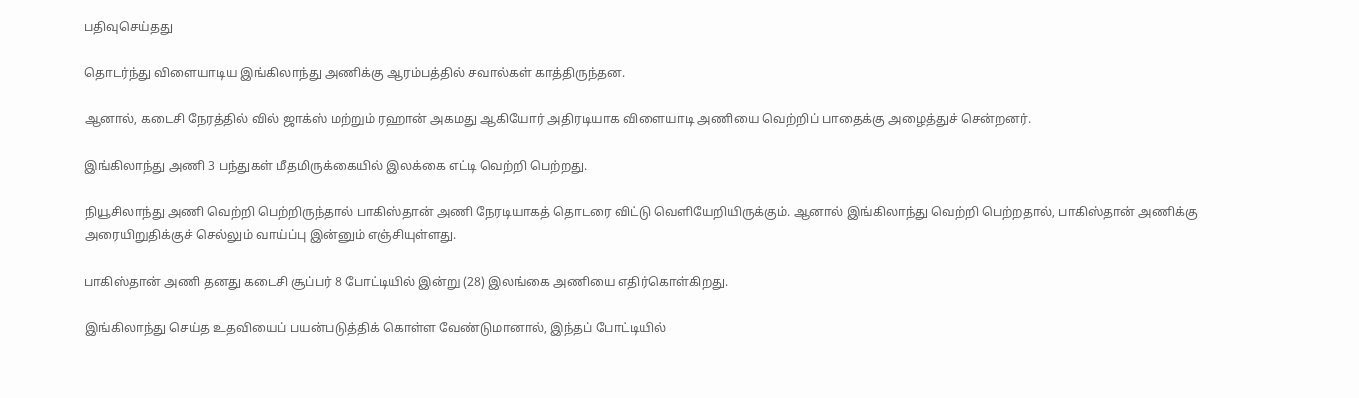பதிவுசெய்தது

தொடர்ந்து விளையாடிய இங்கிலாந்து அணிக்கு ஆரம்பத்தில் சவால்கள் காத்திருந்தன.

ஆனால், கடைசி நேரத்தில் வில் ஜாக்ஸ் மற்றும் ரஹான் அகமது ஆகியோர் அதிரடியாக விளையாடி அணியை வெற்றிப் பாதைக்கு அழைத்துச் சென்றனர்.

இங்கிலாந்து அணி 3 பந்துகள் மீதமிருக்கையில் இலக்கை எட்டி வெற்றி பெற்றது.

நியூசிலாந்து அணி வெற்றி பெற்றிருந்தால் பாகிஸ்தான் அணி நேரடியாகத் தொடரை விட்டு வெளியேறியிருக்கும். ஆனால் இங்கிலாந்து வெற்றி பெற்றதால், பாகிஸ்தான் அணிக்கு அரையிறுதிக்குச் செல்லும் வாய்ப்பு இன்னும் எஞ்சியுள்ளது.

பாகிஸ்தான் அணி தனது கடைசி சூப்பர் 8 போட்டியில் இன்று (28) இலங்கை அணியை எதிர்கொள்கிறது.

இங்கிலாந்து செய்த உதவியைப் பயன்படுத்திக் கொள்ள வேண்டுமானால், இந்தப் போட்டியில்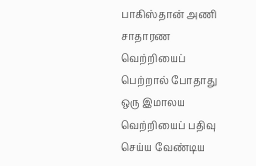பாகிஸ்தான் அணி சாதாரண வெற்றியைப் பெற்றால் போதாது ஒரு இமாலய வெற்றியைப் பதிவு செய்ய வேண்டிய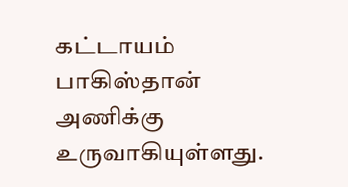கட்டாயம் பாகிஸ்தான் அணிக்கு உருவாகியுள்ளது.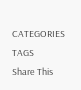CATEGORIES
TAGS
Share This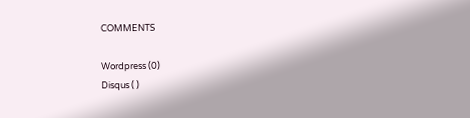COMMENTS

Wordpress (0)
Disqus ( )